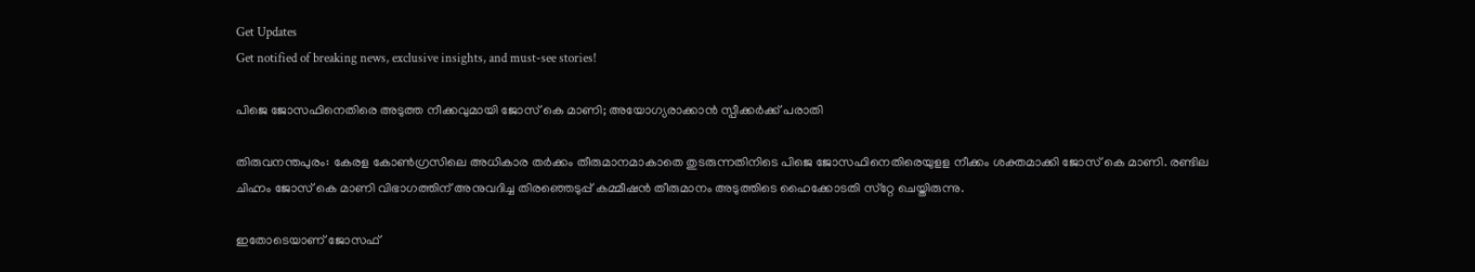Get Updates
Get notified of breaking news, exclusive insights, and must-see stories!

പിജെ ജോസഫിനെതിരെ അടുത്ത നീക്കവുമായി ജോസ് കെ മാണി; അയോഗ്യരാക്കാൻ സ്പീക്കർക്ക് പരാതി

തിരുവനന്തപുരം: കേരള കോണ്‍ഗ്രസിലെ അധികാര തര്‍ക്കം തീരുമാനമാകാതെ തുടരുന്നതിനിടെ പിജെ ജോസഫിനെതിരെയുളള നീക്കം ശക്തമാക്കി ജോസ് കെ മാണി. രണ്ടില ചിഹ്നം ജോസ് കെ മാണി വിഭാഗത്തിന് അനുവദിച്ച തിരഞ്ഞെടുപ്പ് കമ്മീഷന്‍ തീരുമാനം അടുത്തിടെ ഹൈക്കോടതി സ്‌റ്റേ ചെയ്തിരുന്നു.

ഇതോടെയാണ് ജോസഫ്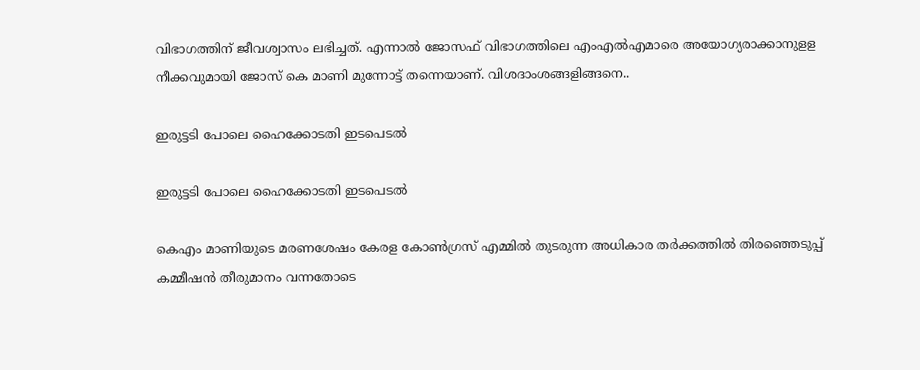വിഭാഗത്തിന് ജീവശ്വാസം ലഭിച്ചത്. എന്നാല്‍ ജോസഫ് വിഭാഗത്തിലെ എംഎല്‍എമാരെ അയോഗ്യരാക്കാനുളള നീക്കവുമായി ജോസ് കെ മാണി മുന്നോട്ട് തന്നെയാണ്. വിശദാംശങ്ങളിങ്ങനെ..

ഇരുട്ടടി പോലെ ഹൈക്കോടതി ഇടപെടല്‍

ഇരുട്ടടി പോലെ ഹൈക്കോടതി ഇടപെടല്‍

കെഎം മാണിയുടെ മരണശേഷം കേരള കോണ്‍ഗ്രസ് എമ്മില്‍ തുടരുന്ന അധികാര തര്‍ക്കത്തില്‍ തിരഞ്ഞെടുപ്പ് കമ്മീഷന്‍ തീരുമാനം വന്നതോടെ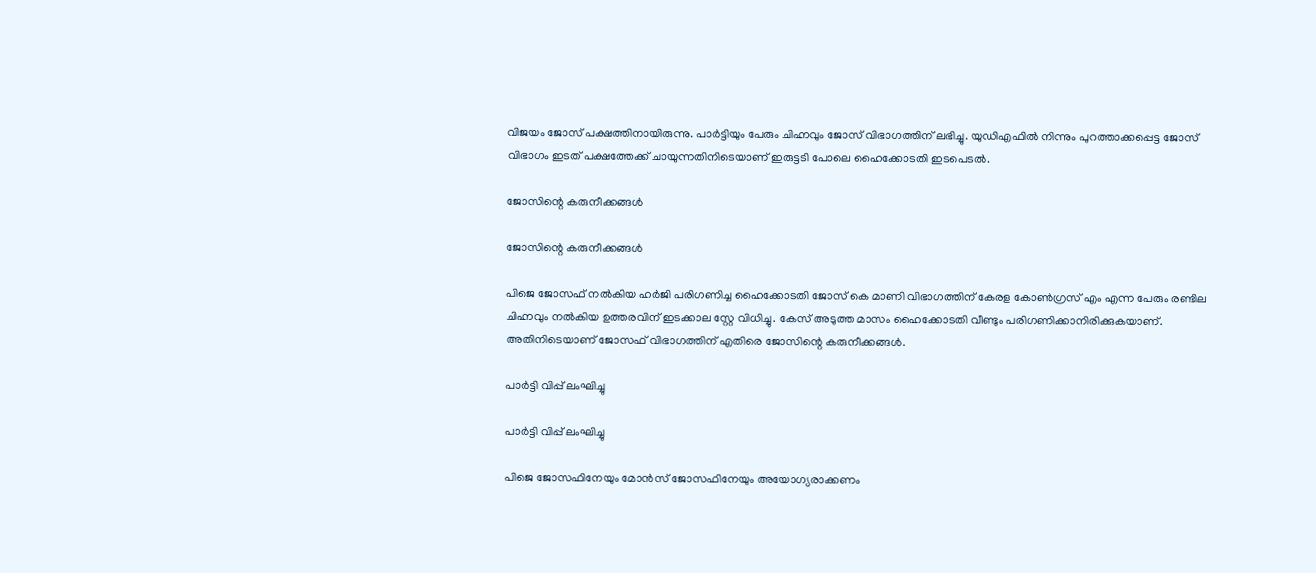വിജയം ജോസ് പക്ഷത്തിനായിരുന്നു. പാര്‍ട്ടിയും പേരും ചിഹ്നവും ജോസ് വിഭാഗത്തിന് ലഭിച്ചു. യുഡിഎഫില്‍ നിന്നും പുറത്താക്കപ്പെട്ട ജോസ് വിഭാഗം ഇടത് പക്ഷത്തേക്ക് ചായുന്നതിനിടെയാണ് ഇരുട്ടടി പോലെ ഹൈക്കോടതി ഇടപെടല്‍.

ജോസിന്റെ കരുനീക്കങ്ങള്‍

ജോസിന്റെ കരുനീക്കങ്ങള്‍

പിജെ ജോസഫ് നല്‍കിയ ഹര്‍ജി പരിഗണിച്ച ഹൈക്കോടതി ജോസ് കെ മാണി വിഭാഗത്തിന് കേരള കോണ്‍ഗ്രസ് എം എന്ന പേരും രണ്ടില ചിഹ്നവും നല്‍കിയ ഉത്തരവിന് ഇടക്കാല സ്റ്റേ വിധിച്ചു. കേസ് അടുത്ത മാസം ഹൈക്കോടതി വീണ്ടും പരിഗണിക്കാനിരിക്കുകയാണ്. അതിനിടെയാണ് ജോസഫ് വിഭാഗത്തിന് എതിരെ ജോസിന്റെ കരുനീക്കങ്ങള്‍.

പാര്‍ട്ടി വിപ്പ് ലംഘിച്ചു

പാര്‍ട്ടി വിപ്പ് ലംഘിച്ചു

പിജെ ജോസഫിനേയും മോന്‍സ് ജോസഫിനേയും അയോഗ്യരാക്കണം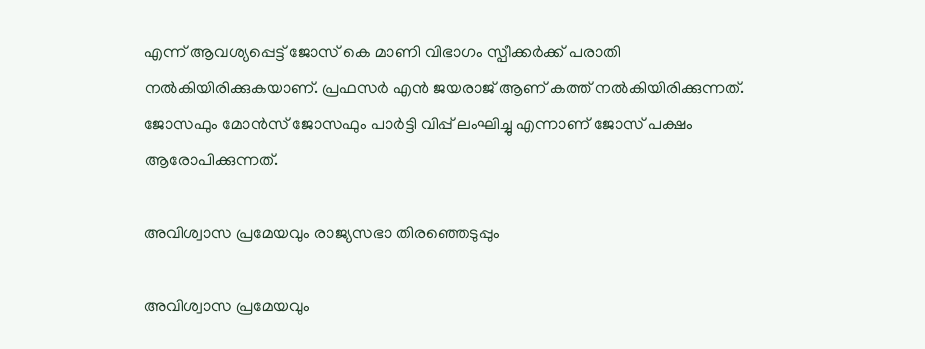എന്ന് ആവശ്യപ്പെട്ട് ജോസ് കെ മാണി വിഭാഗം സ്പീക്കര്‍ക്ക് പരാതി നല്‍കിയിരിക്കുകയാണ്. പ്രഫസര്‍ എന്‍ ജയരാജ് ആണ് കത്ത് നല്‍കിയിരിക്കുന്നത്. ജോസഫും മോന്‍സ് ജോസഫും പാര്‍ട്ടി വിപ്പ് ലംഘിച്ചു എന്നാണ് ജോസ് പക്ഷം ആരോപിക്കുന്നത്.

അവിശ്വാസ പ്രമേയവും രാജ്യസഭാ തിരഞ്ഞെടുപ്പും

അവിശ്വാസ പ്രമേയവും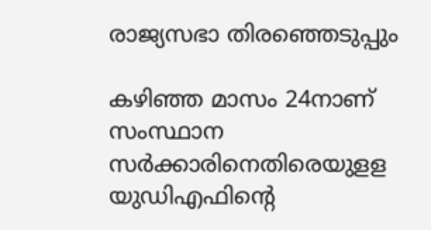രാജ്യസഭാ തിരഞ്ഞെടുപ്പും

കഴിഞ്ഞ മാസം 24നാണ് സംസ്ഥാന സര്‍ക്കാരിനെതിരെയുളള യുഡിഎഫിന്റെ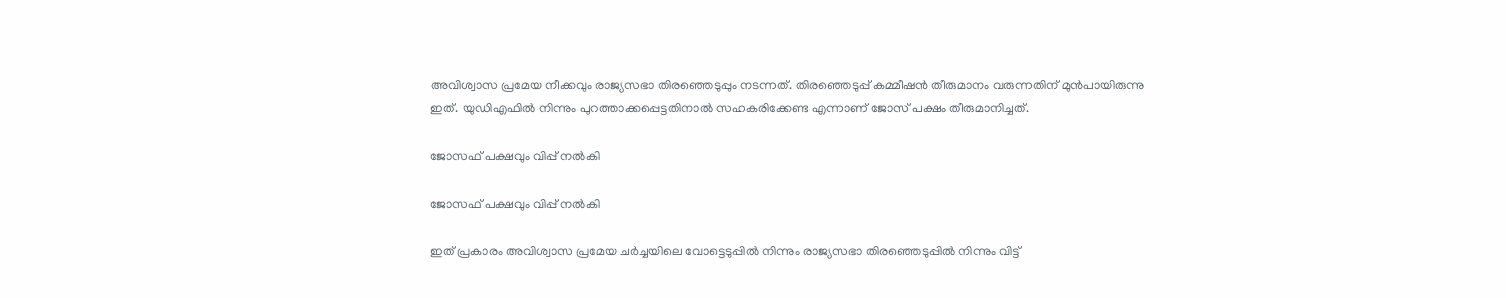അവിശ്വാസ പ്രമേയ നീക്കവും രാജ്യസഭാ തിരഞ്ഞെടുപ്പും നടന്നത്. തിരഞ്ഞെടുപ്പ് കമ്മീഷന്‍ തീരുമാനം വരുന്നതിന് മുന്‍പായിരുന്നു ഇത്. യുഡിഎഫില്‍ നിന്നും പുറത്താക്കപ്പെട്ടതിനാല്‍ സഹകരിക്കേണ്ട എന്നാണ് ജോസ് പക്ഷം തീരുമാനിച്ചത്.

ജോസഫ് പക്ഷവും വിപ്പ് നല്‍കി

ജോസഫ് പക്ഷവും വിപ്പ് നല്‍കി

ഇത് പ്രകാരം അവിശ്വാസ പ്രമേയ ചര്‍ച്ചയിലെ വോട്ടെടുപ്പില്‍ നിന്നും രാജ്യസഭാ തിരഞ്ഞെടുപ്പില്‍ നിന്നും വിട്ട്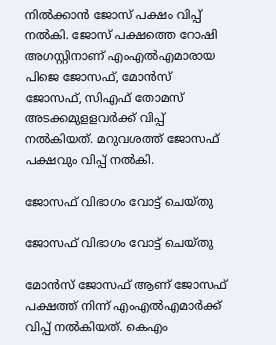നില്‍ക്കാന്‍ ജോസ് പക്ഷം വിപ്പ് നല്‍കി. ജോസ് പക്ഷത്തെ റോഷി അഗസ്റ്റിനാണ് എംഎല്‍എമാരായ പിജെ ജോസഫ്, മോന്‍സ് ജോസഫ്, സിഎഫ് തോമസ് അടക്കമുളളവര്‍ക്ക് വിപ്പ് നല്‍കിയത്. മറുവശത്ത് ജോസഫ് പക്ഷവും വിപ്പ് നല്‍കി.

ജോസഫ് വിഭാഗം വോട്ട് ചെയ്തു

ജോസഫ് വിഭാഗം വോട്ട് ചെയ്തു

മോന്‍സ് ജോസഫ് ആണ് ജോസഫ് പക്ഷത്ത് നിന്ന് എംഎല്‍എമാര്‍ക്ക് വിപ്പ് നല്‍കിയത്. കെഎം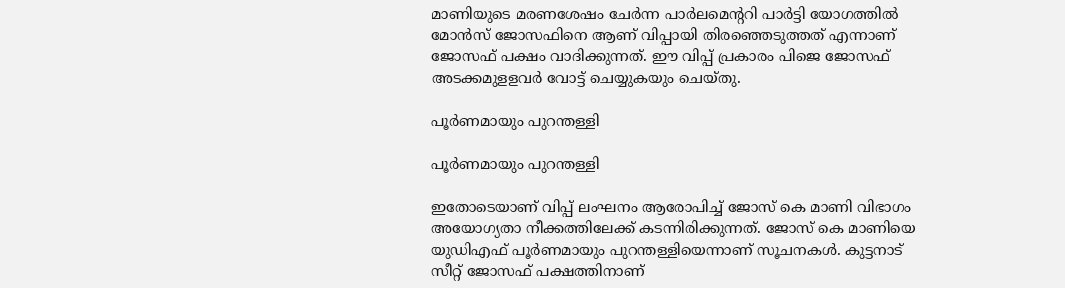മാണിയുടെ മരണശേഷം ചേര്‍ന്ന പാര്‍ലമെന്ററി പാര്‍ട്ടി യോഗത്തില്‍ മോന്‍സ് ജോസഫിനെ ആണ് വിപ്പായി തിരഞ്ഞെടുത്തത് എന്നാണ് ജോസഫ് പക്ഷം വാദിക്കുന്നത്. ഈ വിപ്പ് പ്രകാരം പിജെ ജോസഫ് അടക്കമുളളവര്‍ വോട്ട് ചെയ്യുകയും ചെയ്തു.

പൂർണമായും പുറന്തള്ളി

പൂർണമായും പുറന്തള്ളി

ഇതോടെയാണ് വിപ്പ് ലംഘനം ആരോപിച്ച് ജോസ് കെ മാണി വിഭാഗം അയോഗ്യതാ നീക്കത്തിലേക്ക് കടന്നിരിക്കുന്നത്. ജോസ് കെ മാണിയെ യുഡിഎഫ് പൂർണമായും പുറന്തള്ളിയെന്നാണ് സൂചനകൾ. കുട്ടനാട് സീറ്റ് ജോസഫ് പക്ഷത്തിനാണ്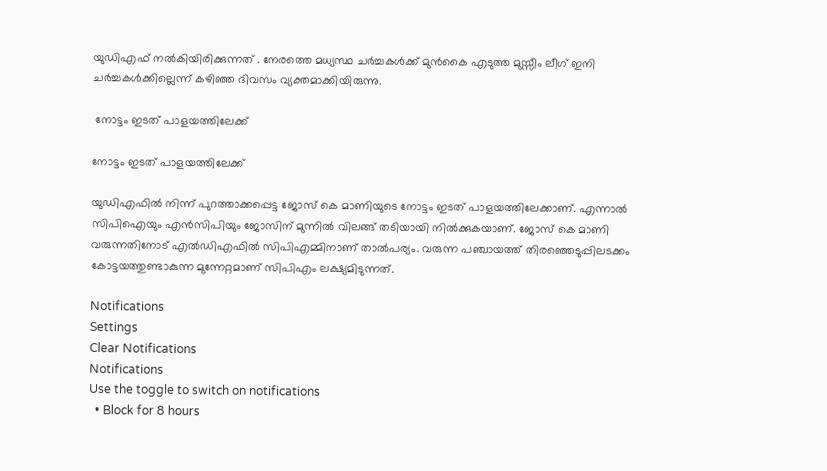യുഡിഎഫ് നൽകിയിരിക്കുന്നത് . നേരത്തെ മധ്യസ്ഥ ചർച്ചകൾക്ക് മുൻകൈ എടുത്ത മുസ്സീം ലീഗ് ഇനി ചർച്ചകൾക്കില്ലെന്ന് കഴിഞ്ഞ ദിവസം വ്യക്തമാക്കിയിരുന്നു.

 നോട്ടം ഇടത് പാളയത്തിലേക്ക്

നോട്ടം ഇടത് പാളയത്തിലേക്ക്

യുഡിഎഫില്‍ നിന്ന് പുറത്താക്കപ്പെട്ട ജോസ് കെ മാണിയുടെ നോട്ടം ഇടത് പാളയത്തിലേക്കാണ്. എന്നാല്‍ സിപിഐയും എന്‍സിപിയും ജോസിന് മുന്നില്‍ വിലങ്ങ് തടിയായി നില്‍ക്കുകയാണ്. ജോസ് കെ മാണി വരുന്നതിനോട് എല്‍ഡിഎഫില്‍ സിപിഎമ്മിനാണ് താല്‍പര്യം. വരുന്ന പഞ്ചായത്ത് തിരഞ്ഞെടുപ്പിലടക്കം കോട്ടയത്തുണ്ടാകുന്ന മുന്നേറ്റമാണ് സിപിഎം ലക്ഷ്യമിടുന്നത്.

Notifications
Settings
Clear Notifications
Notifications
Use the toggle to switch on notifications
  • Block for 8 hours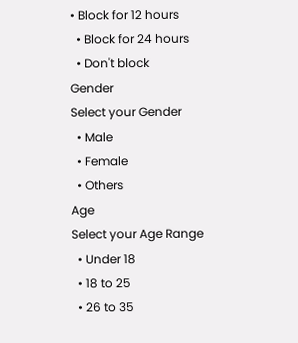• Block for 12 hours
  • Block for 24 hours
  • Don't block
Gender
Select your Gender
  • Male
  • Female
  • Others
Age
Select your Age Range
  • Under 18
  • 18 to 25
  • 26 to 35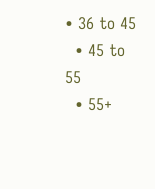• 36 to 45
  • 45 to 55
  • 55+